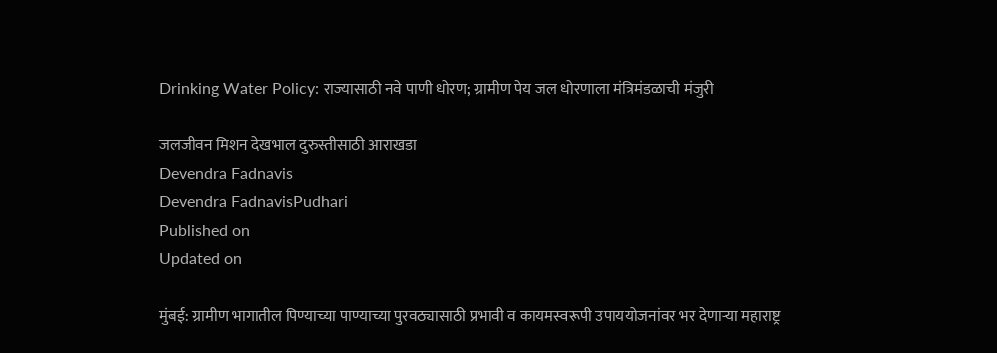Drinking Water Policy: राज्यासाठी नवे पाणी धोरण; ग्रामीण पेय जल धोरणाला मंत्रिमंडळाची मंजुरी

जलजीवन मिशन देखभाल दुरुस्तीसाठी आराखडा
Devendra Fadnavis
Devendra FadnavisPudhari
Published on
Updated on

मुंबई: ग्रामीण भागातील पिण्याच्या पाण्याच्या पुरवठ्यासाठी प्रभावी व कायमस्वरूपी उपाययोजनांवर भर देणाऱ्या महाराष्ट्र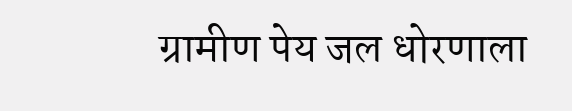ग्रामीण पेय जल धोरणाला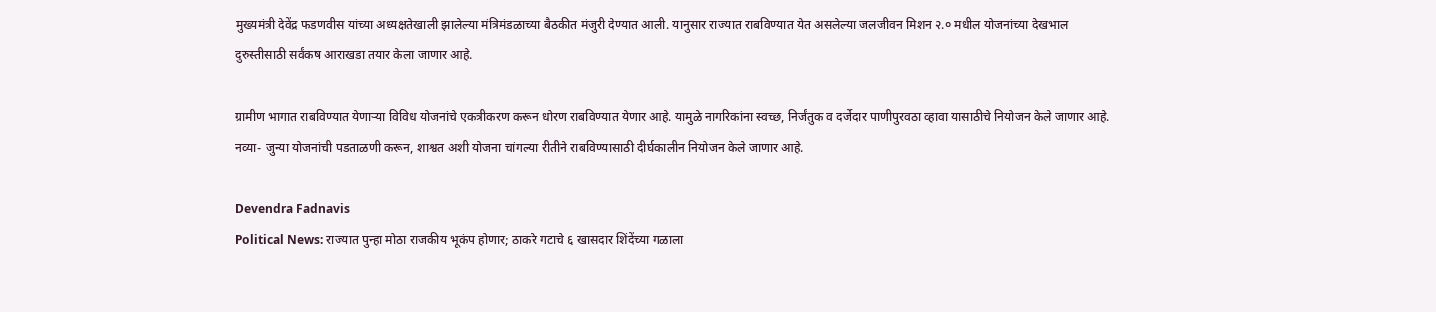मुख्यमंत्री देवेंद्र फडणवीस यांच्या अध्यक्षतेखाली झालेल्या मंत्रिमंडळाच्या बैठकीत मंजुरी देण्यात आली. यानुसार राज्यात राबविण्यात येत असलेल्या जलजीवन मिशन २.० मधील योजनांच्या देखभाल दुरुस्तीसाठी सर्वंकष आराखडा तयार केला जाणार आहे.

ग्रामीण भागात राबविण्यात येणाऱ्या विविध योजनांचे एकत्रीकरण करून धोरण राबविण्यात येणार आहे. यामुळे नागरिकांना स्वच्छ, निर्जंतुक व दर्जेदार पाणीपुरवठा व्हावा यासाठीचे नियोजन केले जाणार आहे. नव्या- जुन्या योजनांची पडताळणी करून, शाश्वत अशी योजना चांगल्या रीतीने राबविण्यासाठी दीर्घकालीन नियोजन केले जाणार आहे.

Devendra Fadnavis
Political News: राज्‍यात पुन्हा मोठा राजकीय भूकंप होणार; ठाकरे गटाचे ६ खासदार शिंदेंच्या गळाला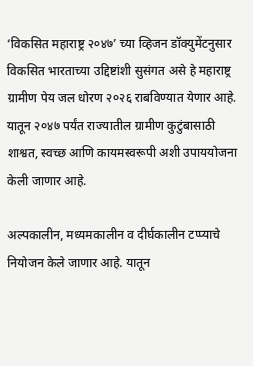‘विकसित महाराष्ट्र २०४७’ च्या व्हिजन डॉक्युमेंटनुसार विकसित भारताच्या उद्दिष्टांशी सुसंगत असे हे महाराष्ट्र ग्रामीण पेय जल धोरण २०२६ राबविण्यात येणार आहे. यातून २०४७ पर्यंत राज्यातील ग्रामीण कुटुंबासाठी शाश्वत, स्वच्छ आणि कायमस्वरूपी अशी उपाययोजना केली जाणार आहे.

अल्पकालीन, मध्यमकालीन व दीर्घकालीन टप्प्याचे नियोजन केले जाणार आहे. यातून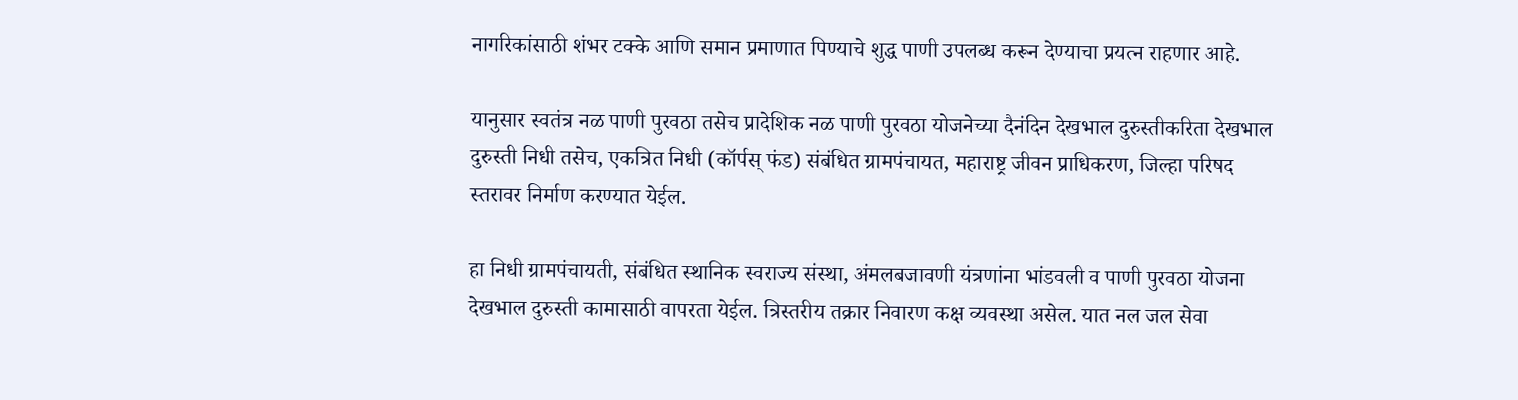नागरिकांसाठी शंभर टक्के आणि समान प्रमाणात पिण्याचे शुद्ध पाणी उपलब्ध करून देण्याचा प्रयत्न राहणार आहे.

यानुसार स्वतंत्र नळ पाणी पुरवठा तसेच प्रादेशिक नळ पाणी पुरवठा योजनेच्या दैनंदिन देखभाल दुरुस्तीकरिता देखभाल दुरुस्ती निधी तसेच, एकत्रित निधी (कॉर्पस्‌ फंड) संबंधित ग्रामपंचायत, महाराष्ट्र जीवन प्राधिकरण, जिल्हा परिषद स्तरावर निर्माण करण्यात येईल.

हा निधी ग्रामपंचायती, संबंधित स्थानिक स्वराज्य संस्था, अंमलबजावणी यंत्रणांना भांडवली व पाणी पुरवठा योजना देखभाल दुरुस्ती कामासाठी वापरता येईल. त्रिस्तरीय तक्रार निवारण कक्ष व्यवस्था असेल. यात नल जल सेवा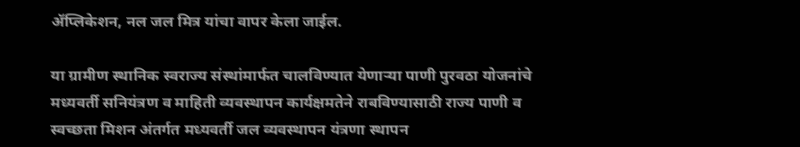ॲप्लिकेशन, नल जल मित्र यांचा वापर केला जाईल.

या ग्रामीण स्थानिक स्वराज्य संस्थांमार्फत चालविण्यात येणाऱ्या पाणी पुरवठा योजनांचे मध्यवर्ती सनियंत्रण व माहिती व्यवस्थापन कार्यक्षमतेने राबविण्यासाठी राज्य पाणी व स्वच्छता मिशन अंतर्गत मध्यवर्ती जल व्यवस्थापन यंत्रणा स्थापन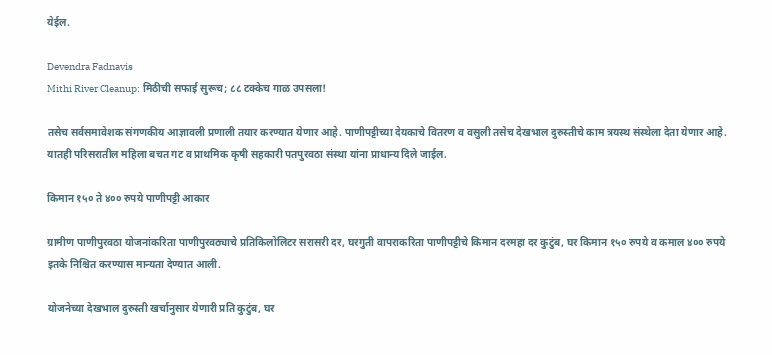येईल.

Devendra Fadnavis
Mithi River Cleanup: मिठीची सफाई सुरूच; ८८ टक्केच गाळ उपसला!

तसेच सर्वसमावेशक संगणकीय आज्ञावली प्रणाली तयार करण्यात येणार आहे. पाणीपट्टीच्या देयकाचे वितरण व वसुली तसेच देखभाल दुरुस्तीचे काम त्रयस्थ संस्थेला देता येणार आहे. यातही परिसरातील महिला बचत गट व प्राथमिक कृषी सहकारी पतपुरवठा संस्था यांना प्राधान्य दिले जाईल.

किमान १५० ते ४०० रुपये पाणीपट्टी आकार

ग्रामीण पाणीपुरवठा योजनांकरिता पाणीपुरवठ्याचे प्रतिकिलोलिटर सरासरी दर, घरगुती वापराकरिता पाणीपट्टीचे किमान दरमहा दर कुटुंब, घर किमान १५० रुपये व कमाल ४०० रुपये इतके निश्चित करण्यास मान्यता देण्यात आली.

योजनेच्या देखभाल दुरुस्ती खर्चानुसार येणारी प्रति कुटुंब, घर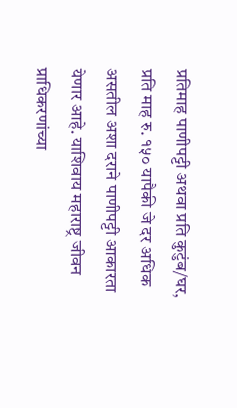प्रतिमाह पाणीपट्टी अथवा प्रति कुटुंब/घर, प्रति माह रु. १५० यापैकी जे दर अधिक असतील अशा दराने पाणीपट्टी आकारता येणार आहे. याशिवाय महाराष्ट्र जीवन प्राधिकरणांच्या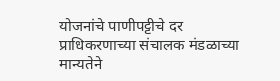योजनांचे पाणीपट्टीचे दर प्राधिकरणाच्या संचालक मंडळाच्या मान्यतेने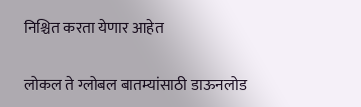निश्चित करता येणार आहेत

लोकल ते ग्लोबल बातम्यांसाठी डाऊनलोड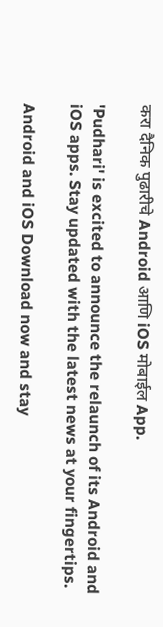करा दैनिक पुढारीचे Android आणि iOS मोबाईल App.

'Pudhari' is excited to announce the relaunch of its Android and iOS apps. Stay updated with the latest news at your fingertips.

Android and iOS Download now and stay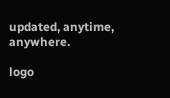updated, anytime, anywhere.

logo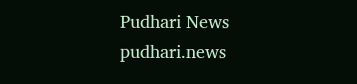Pudhari News
pudhari.news